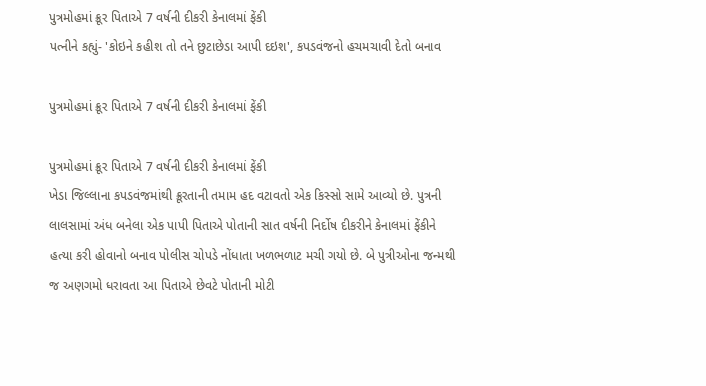પુત્રમોહમાં ક્રૂર પિતાએ 7 વર્ષની દીકરી કેનાલમાં ફેંકી
પત્નીને કહ્યું- 'કોઇને કહીશ તો તને છુટાછેડા આપી દઇશ', કપડવંજનો હચમચાવી દેતો બનાવ

પુત્રમોહમાં ક્રૂર પિતાએ 7 વર્ષની દીકરી કેનાલમાં ફેંકી

પુત્રમોહમાં ક્રૂર પિતાએ 7 વર્ષની દીકરી કેનાલમાં ફેંકી
ખેડા જિલ્લાના કપડવંજમાંથી ક્રૂરતાની તમામ હદ વટાવતો એક કિસ્સો સામે આવ્યો છે. પુત્રની લાલસામાં અંધ બનેલા એક પાપી પિતાએ પોતાની સાત વર્ષની નિર્દોષ દીકરીને કેનાલમાં ફેંકીને હત્યા કરી હોવાનો બનાવ પોલીસ ચોપડે નોંધાતા ખળભળાટ મચી ગયો છે. બે પુત્રીઓના જન્મથી જ અણગમો ધરાવતા આ પિતાએ છેવટે પોતાની મોટી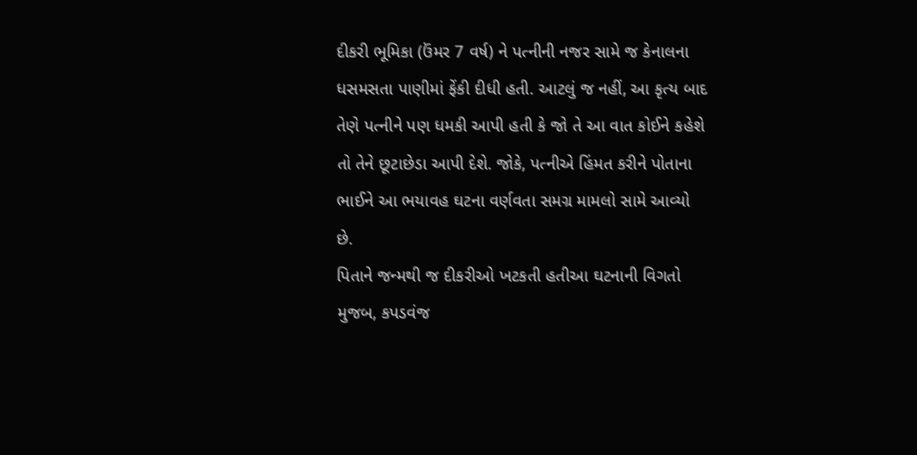દીકરી ભૂમિકા (ઉંમર 7 વર્ષ) ને પત્નીની નજર સામે જ કેનાલના ધસમસતા પાણીમાં ફેંકી દીધી હતી. આટલું જ નહીં, આ કૃત્ય બાદ તેણે પત્નીને પણ ધમકી આપી હતી કે જો તે આ વાત કોઈને કહેશે તો તેને છૂટાછેડા આપી દેશે. જોકે, પત્નીએ હિંમત કરીને પોતાના ભાઈને આ ભયાવહ ઘટના વર્ણવતા સમગ્ર મામલો સામે આવ્યો છે.
પિતાને જન્મથી જ દીકરીઓ ખટકતી હતીઆ ઘટનાની વિગતો મુજબ, કપડવંજ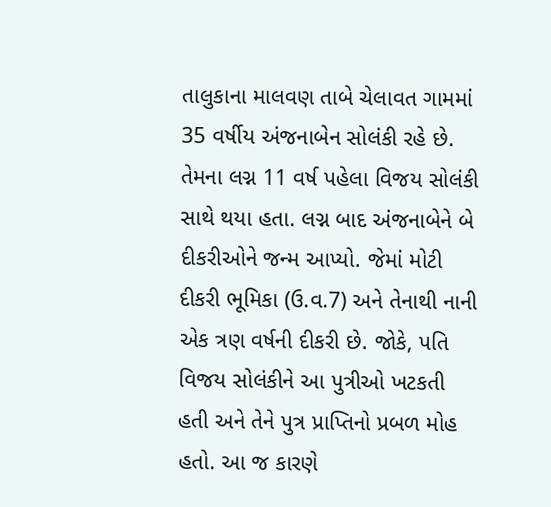તાલુકાના માલવણ તાબે ચેલાવત ગામમાં 35 વર્ષીય અંજનાબેન સોલંકી રહે છે. તેમના લગ્ન 11 વર્ષ પહેલા વિજય સોલંકી સાથે થયા હતા. લગ્ન બાદ અંજનાબેને બે દીકરીઓને જન્મ આપ્યો. જેમાં મોટી દીકરી ભૂમિકા (ઉ.વ.7) અને તેનાથી નાની એક ત્રણ વર્ષની દીકરી છે. જોકે, પતિ વિજય સોલંકીને આ પુત્રીઓ ખટકતી હતી અને તેને પુત્ર પ્રાપ્તિનો પ્રબળ મોહ હતો. આ જ કારણે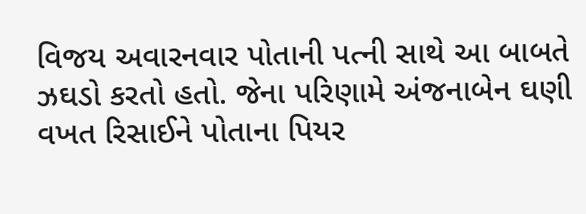વિજય અવારનવાર પોતાની પત્ની સાથે આ બાબતે ઝઘડો કરતો હતો. જેના પરિણામે અંજનાબેન ઘણી વખત રિસાઈને પોતાના પિયર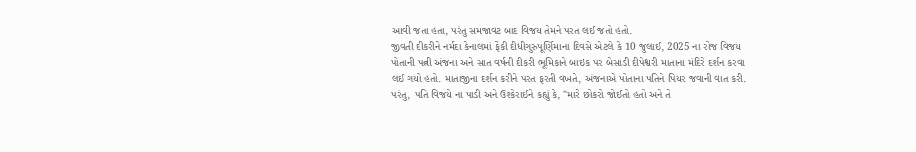આવી જતા હતા, પરંતુ સમજાવટ બાદ વિજય તેમને પરત લઈ જતો હતો.
જીવતી દીકરીને નર્મદા કેનાલમાં ફેંકી દીધીગુરુપૂર્ણિમાના દિવસે એટલે કે 10 જુલાઈ, 2025 ના રોજ વિજય પોતાની પત્ની અંજના અને સાત વર્ષની દીકરી ભૂમિકાને બાઇક પર બેસાડી દીપેશ્વરી માતાના મંદિરે દર્શન કરવા લઈ ગયો હતો. માતાજીના દર્શન કરીને પરત ફરતી વખતે, અંજનાએ પોતાના પતિને પિયર જવાની વાત કરી. પરંતુ, પતિ વિજયે ના પાડી અને ઉશ્કેરાઈને કહ્યું કે, "મારે છોકરો જોઈતો હતો અને તે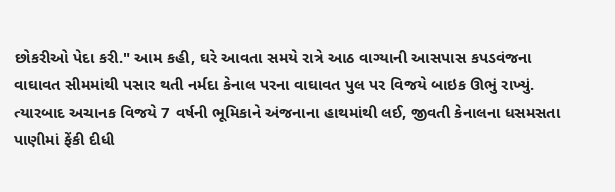છોકરીઓ પેદા કરી." આમ કહી, ઘરે આવતા સમયે રાત્રે આઠ વાગ્યાની આસપાસ કપડવંજના વાઘાવત સીમમાંથી પસાર થતી નર્મદા કેનાલ પરના વાઘાવત પુલ પર વિજયે બાઇક ઊભું રાખ્યું.
ત્યારબાદ અચાનક વિજયે 7 વર્ષની ભૂમિકાને અંજનાના હાથમાંથી લઈ, જીવતી કેનાલના ધસમસતા પાણીમાં ફેંકી દીધી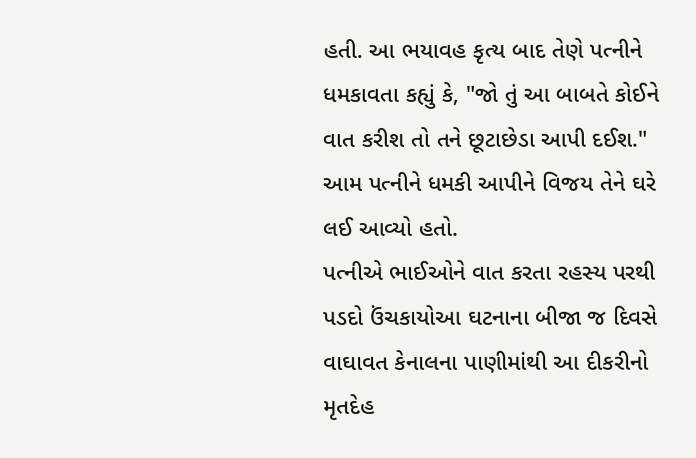હતી. આ ભયાવહ કૃત્ય બાદ તેણે પત્નીને ધમકાવતા કહ્યું કે, "જો તું આ બાબતે કોઈને વાત કરીશ તો તને છૂટાછેડા આપી દઈશ." આમ પત્નીને ધમકી આપીને વિજય તેને ઘરે લઈ આવ્યો હતો.
પત્નીએ ભાઈઓને વાત કરતા રહસ્ય પરથી પડદો ઉંચકાયોઆ ઘટનાના બીજા જ દિવસે વાઘાવત કેનાલના પાણીમાંથી આ દીકરીનો મૃતદેહ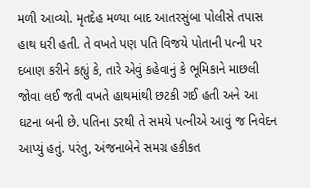મળી આવ્યો. મૃતદેહ મળ્યા બાદ આતરસુંબા પોલીસે તપાસ હાથ ધરી હતી. તે વખતે પણ પતિ વિજયે પોતાની પત્ની પર દબાણ કરીને કહ્યું કે, તારે એવું કહેવાનું કે ભૂમિકાને માછલી જોવા લઈ જતી વખતે હાથમાંથી છટકી ગઈ હતી અને આ ઘટના બની છે. પતિના ડરથી તે સમયે પત્નીએ આવું જ નિવેદન આપ્યું હતું. પરંતુ, અંજનાબેને સમગ્ર હકીકત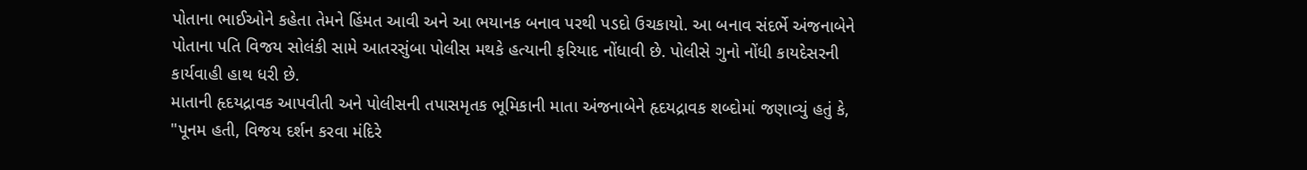પોતાના ભાઈઓને કહેતા તેમને હિંમત આવી અને આ ભયાનક બનાવ પરથી પડદો ઉચકાયો. આ બનાવ સંદર્ભે અંજનાબેને પોતાના પતિ વિજય સોલંકી સામે આતરસુંબા પોલીસ મથકે હત્યાની ફરિયાદ નોંધાવી છે. પોલીસે ગુનો નોંધી કાયદેસરની કાર્યવાહી હાથ ધરી છે.
માતાની હૃદયદ્રાવક આપવીતી અને પોલીસની તપાસમૃતક ભૂમિકાની માતા અંજનાબેને હૃદયદ્રાવક શબ્દોમાં જણાવ્યું હતું કે, "પૂનમ હતી, વિજય દર્શન કરવા મંદિરે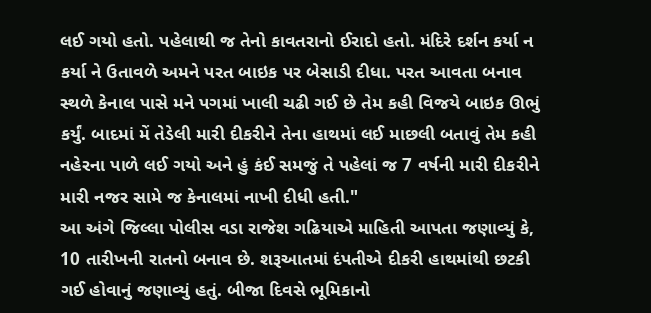લઈ ગયો હતો. પહેલાથી જ તેનો કાવતરાનો ઈરાદો હતો. મંદિરે દર્શન કર્યા ન કર્યા ને ઉતાવળે અમને પરત બાઇક પર બેસાડી દીધા. પરત આવતા બનાવ સ્થળે કેનાલ પાસે મને પગમાં ખાલી ચઢી ગઈ છે તેમ કહી વિજયે બાઇક ઊભું કર્યું. બાદમાં મેં તેડેલી મારી દીકરીને તેના હાથમાં લઈ માછલી બતાવું તેમ કહી નહેરના પાળે લઈ ગયો અને હું કંઈ સમજું તે પહેલાં જ 7 વર્ષની મારી દીકરીને મારી નજર સામે જ કેનાલમાં નાખી દીધી હતી."
આ અંગે જિલ્લા પોલીસ વડા રાજેશ ગઢિયાએ માહિતી આપતા જણાવ્યું કે, 10 તારીખની રાતનો બનાવ છે. શરૂઆતમાં દંપતીએ દીકરી હાથમાંથી છટકી ગઈ હોવાનું જણાવ્યું હતું. બીજા દિવસે ભૂમિકાનો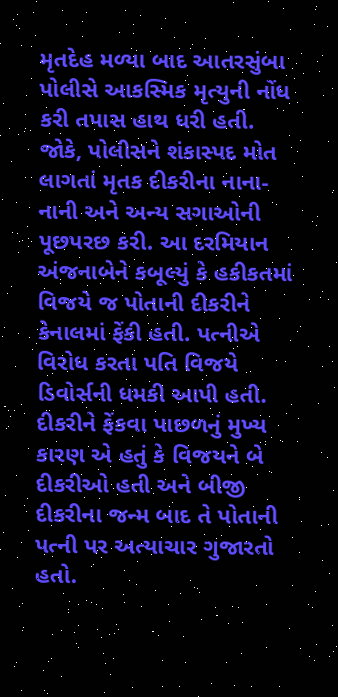મૃતદેહ મળ્યા બાદ આતરસુંબા પોલીસે આકસ્મિક મૃત્યુની નોંધ કરી તપાસ હાથ ધરી હતી. જોકે, પોલીસને શંકાસ્પદ મોત લાગતાં મૃતક દીકરીના નાના-નાની અને અન્ય સગાઓની પૂછપરછ કરી. આ દરમિયાન અંજનાબેને કબૂલ્યું કે હકીકતમાં વિજયે જ પોતાની દીકરીને કેનાલમાં ફેંકી હતી. પત્નીએ વિરોધ કરતા પતિ વિજયે ડિવોર્સની ધમકી આપી હતી. દીકરીને ફેંકવા પાછળનું મુખ્ય કારણ એ હતું કે વિજયને બે દીકરીઓ હતી અને બીજી દીકરીના જન્મ બાદ તે પોતાની પત્ની પર અત્યાચાર ગુજારતો હતો.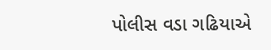પોલીસ વડા ગઢિયાએ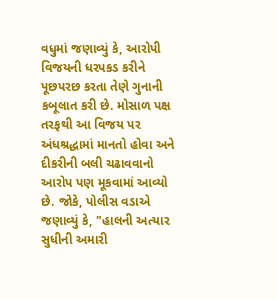વધુમાં જણાવ્યું કે, આરોપી વિજયની ધરપકડ કરીને પૂછપરછ કરતા તેણે ગુનાની કબૂલાત કરી છે. મોસાળ પક્ષ તરફથી આ વિજય પર અંધશ્રદ્ધામાં માનતો હોવા અને દીકરીની બલી ચઢાવવાનો આરોપ પણ મૂકવામાં આવ્યો છે. જોકે, પોલીસ વડાએ જણાવ્યું કે, "હાલની અત્યાર સુધીની અમારી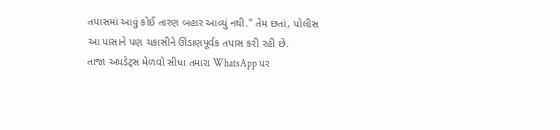તપાસમાં આવું કોઈ તારણ બહાર આવ્યું નથી." તેમ છતાં, પોલીસ આ પાસાને પણ ચકાસીને ઊંડાણપૂર્વક તપાસ કરી રહી છે.
તાજા અપડેટ્સ મેળવો સીધા તમારા WhatsApp પર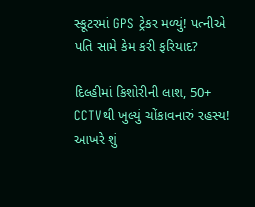સ્કૂટરમાં GPS ટ્રેકર મળ્યું! પત્નીએ પતિ સામે કેમ કરી ફરિયાદ?

દિલ્હીમાં કિશોરીની લાશ, 50+ CCTVથી ખુલ્યું ચોંકાવનારું રહસ્ય! આખરે શું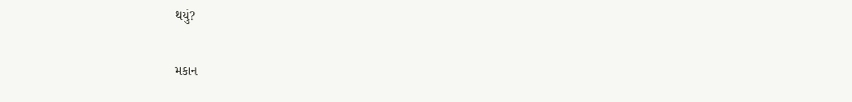થયું?

મકાન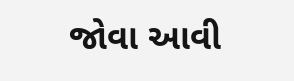જોવા આવી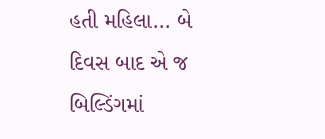હતી મહિલા... બે દિવસ બાદ એ જ બિલ્ડિંગમાં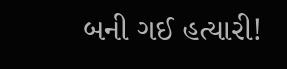બની ગઈ હત્યારી!